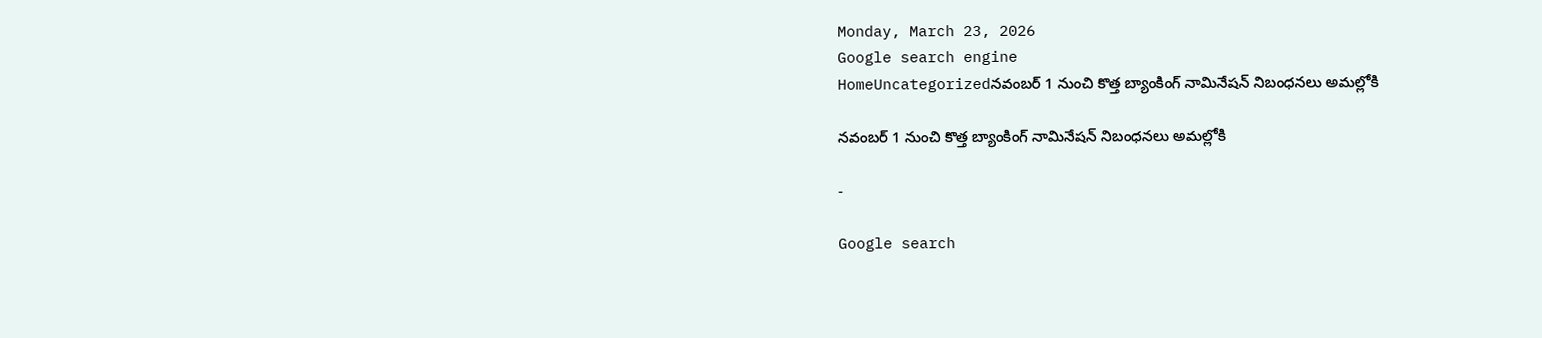Monday, March 23, 2026
Google search engine
HomeUncategorizedనవంబర్ 1 నుంచి కొత్త బ్యాంకింగ్ నామినేషన్ నిబంధనలు అమల్లోకి

నవంబర్ 1 నుంచి కొత్త బ్యాంకింగ్ నామినేషన్ నిబంధనలు అమల్లోకి

-

Google search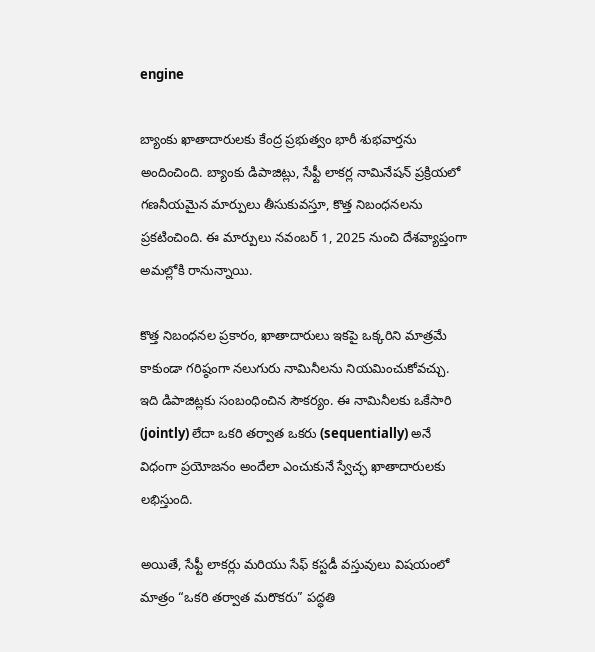engine

బ్యాంకు ఖాతాదారులకు కేంద్ర ప్రభుత్వం భారీ శుభవార్తను అందించింది. బ్యాంకు డిపాజిట్లు, సేఫ్టీ లాకర్ల నామినేషన్ ప్రక్రియలో గణనీయమైన మార్పులు తీసుకువస్తూ, కొత్త నిబంధనలను ప్రకటించింది. ఈ మార్పులు నవంబర్ 1, 2025 నుంచి దేశవ్యాప్తంగా అమల్లోకి రానున్నాయి.

కొత్త నిబంధనల ప్రకారం, ఖాతాదారులు ఇకపై ఒక్కరిని మాత్రమే కాకుండా గరిష్ఠంగా నలుగురు నామినీలను నియమించుకోవచ్చు. ఇది డిపాజిట్లకు సంబంధించిన సౌకర్యం. ఈ నామినీలకు ఒకేసారి (jointly) లేదా ఒకరి తర్వాత ఒకరు (sequentially) అనే విధంగా ప్రయోజనం అందేలా ఎంచుకునే స్వేచ్ఛ ఖాతాదారులకు లభిస్తుంది.

అయితే, సేఫ్టీ లాకర్లు మరియు సేఫ్ కస్టడీ వస్తువులు విషయంలో మాత్రం “ఒకరి తర్వాత మరొకరు” పద్ధతి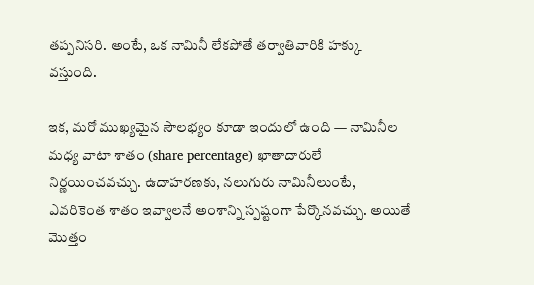తప్పనిసరి. అంటే, ఒక నామినీ లేకపోతే తర్వాతివారికి హక్కు వస్తుంది.

ఇక, మరో ముఖ్యమైన సౌలభ్యం కూడా ఇందులో ఉంది — నామినీల మధ్య వాటా శాతం (share percentage) ఖాతాదారులే నిర్ణయించవచ్చు. ఉదాహరణకు, నలుగురు నామినీలుంటే, ఎవరికెంత శాతం ఇవ్వాలనే అంశాన్ని స్పష్టంగా పేర్కొనవచ్చు. అయితే మొత్తం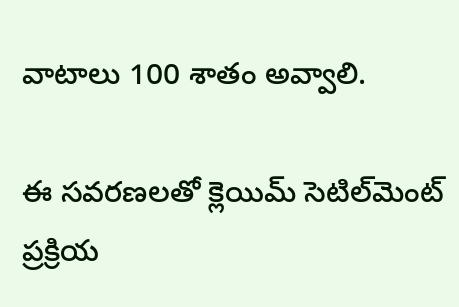వాటాలు 100 శాతం అవ్వాలి.

ఈ సవరణలతో క్లెయిమ్ సెటిల్‌మెంట్ ప్రక్రియ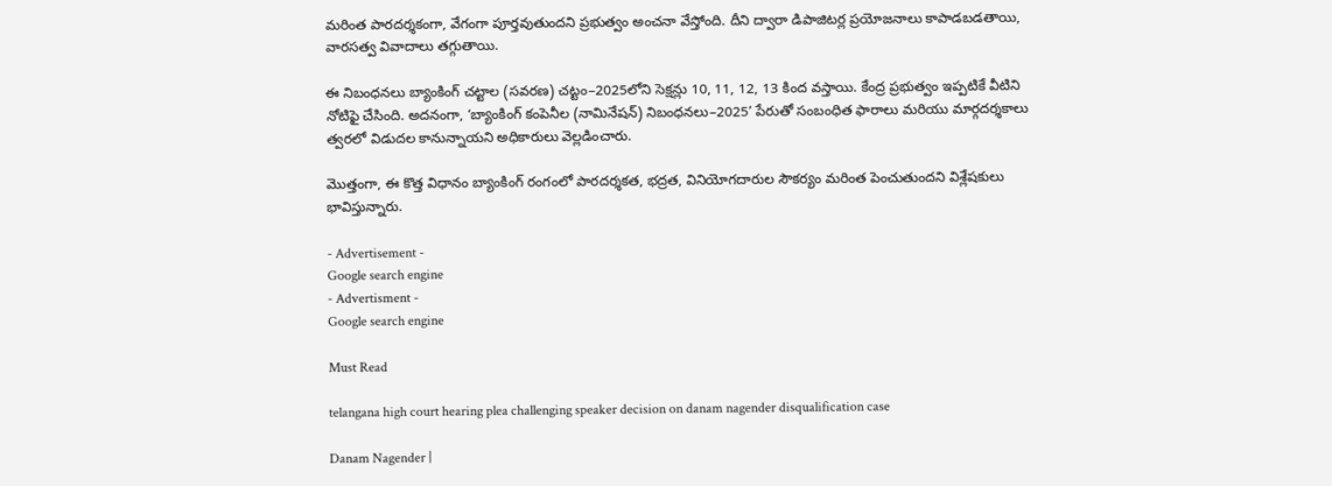మరింత పారదర్శకంగా, వేగంగా పూర్తవుతుందని ప్రభుత్వం అంచనా వేస్తోంది. దీని ద్వారా డిపాజిటర్ల ప్రయోజనాలు కాపాడబడతాయి, వారసత్వ వివాదాలు తగ్గుతాయి.

ఈ నిబంధనలు బ్యాంకింగ్ చట్టాల (సవరణ) చట్టం–2025లోని సెక్షన్లు 10, 11, 12, 13 కింద వస్తాయి. కేంద్ర ప్రభుత్వం ఇప్పటికే వీటిని నోటిఫై చేసింది. అదనంగా, ‘బ్యాంకింగ్ కంపెనీల (నామినేషన్) నిబంధనలు–2025’ పేరుతో సంబంధిత ఫారాలు మరియు మార్గదర్శకాలు త్వరలో విడుదల కానున్నాయని అధికారులు వెల్లడించారు.

మొత్తంగా, ఈ కొత్త విధానం బ్యాంకింగ్ రంగంలో పారదర్శకత, భద్రత, వినియోగదారుల సౌకర్యం మరింత పెంచుతుందని విశ్లేషకులు భావిస్తున్నారు.

- Advertisement -
Google search engine
- Advertisment -
Google search engine

Must Read

telangana high court hearing plea challenging speaker decision on danam nagender disqualification case

Danam Nagender |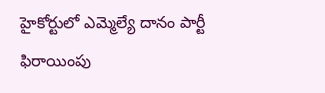హైకోర్టులో ఎమ్మెల్యే దానం పార్టీ ఫిరాయింపు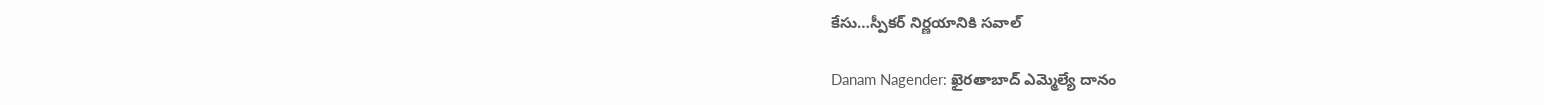కేసు…స్పీకర్ నిర్ణయానికి సవాల్

Danam Nagender: ఖైరతాబాద్ ఎమ్మెల్యే దానం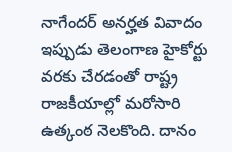నాగేందర్ అనర్హత వివాదం ఇప్పుడు తెలంగాణ హైకోర్టు వరకు చేరడంతో రాష్ట్ర రాజకీయాల్లో మరోసారి ఉత్కంఠ నెలకొంది. దానం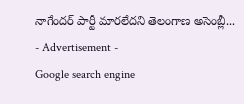నాగేందర్ పార్టీ మారలేదని తెలంగాణ అసెంబ్లీ...
- Advertisement -
Google search engine